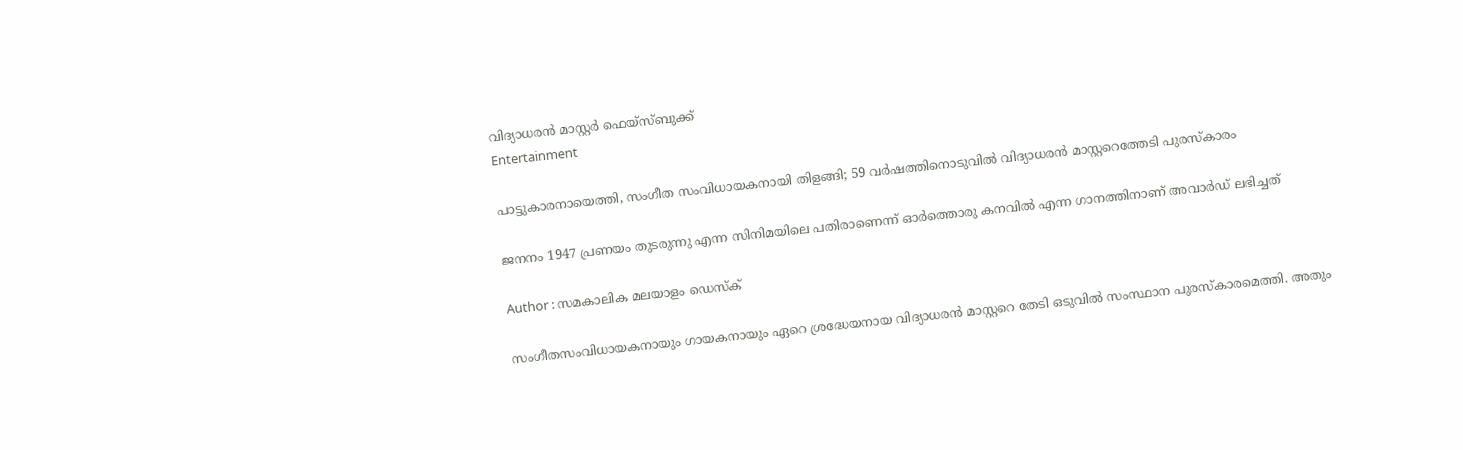വിദ്യാധരന്‍ മാസ്റ്റര്‍ ഫെയ്സ്ബുക്ക്
Entertainment

പാട്ടുകാരനായെത്തി, സംഗീത സംവിധായകനായി തിളങ്ങി; 59 വര്‍ഷത്തിനൊടുവില്‍ വിദ്യാധരന്‍ മാസ്റ്ററെത്തേടി പുരസ്‌കാരം

ജനനം 1947 പ്രണയം തുടരുന്നു എന്ന സിനിമയിലെ പതിരാണെന്ന് ഓര്‍ത്തൊരു കനവില്‍ എന്ന ഗാനത്തിനാണ് അവാര്‍ഡ് ലഭിച്ചത്

Author : സമകാലിക മലയാളം ഡെസ്ക്

സംഗീതസംവിധായകനായും ഗായകനായും ഏറെ ശ്രദ്ധേയനായ വിദ്യാധരന്‍ മാസ്റ്ററെ തേടി ഒടുവില്‍ സംസ്ഥാന പുരസ്‌കാരമെത്തി. അതും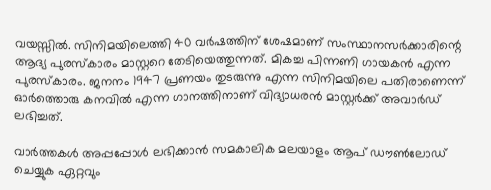വയസ്സില്‍. സിനിമയിലെത്തി 40 വര്‍ഷത്തിന് ശേഷമാണ് സംസ്ഥാനസര്‍ക്കാരിന്റെ ആദ്യ പുരസ്‌കാരം മാസ്റ്ററെ തേടിയെത്തുന്നത്. മികച്ച പിന്നണി ഗായകന്‍ എന്ന പുരസ്‌കാരം. ജനനം 1947 പ്രണയം തുടരുന്നു എന്ന സിനിമയിലെ പതിരാണെന്ന് ഓര്‍ത്തൊരു കനവില്‍ എന്ന ഗാനത്തിനാണ് വിദ്യാധരന്‍ മാസ്റ്റര്‍ക്ക് അവാര്‍ഡ് ലഭിച്ചത്.

വാര്‍ത്തകള്‍ അപ്പപ്പോള്‍ ലഭിക്കാന്‍ സമകാലിക മലയാളം ആപ് ഡൗണ്‍ലോഡ് ചെയ്യുക ഏറ്റവും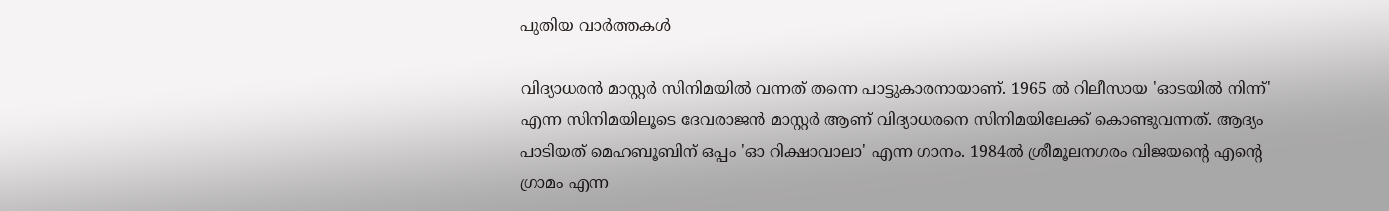പുതിയ വാര്‍ത്തകള്‍

വിദ്യാധരന്‍ മാസ്റ്റര്‍ സിനിമയില്‍ വന്നത് തന്നെ പാട്ടുകാരനായാണ്. 1965 ല്‍ റിലീസായ 'ഓടയില്‍ നിന്ന്' എന്ന സിനിമയിലൂടെ ദേവരാജന്‍ മാസ്റ്റര്‍ ആണ് വിദ്യാധരനെ സിനിമയിലേക്ക് കൊണ്ടുവന്നത്. ആദ്യം പാടിയത് മെഹബൂബിന് ഒപ്പം 'ഓ റിക്ഷാവാലാ' എന്ന ഗാനം. 1984ല്‍ ശ്രീമൂലനഗരം വിജയന്റെ എന്റെ ഗ്രാമം എന്ന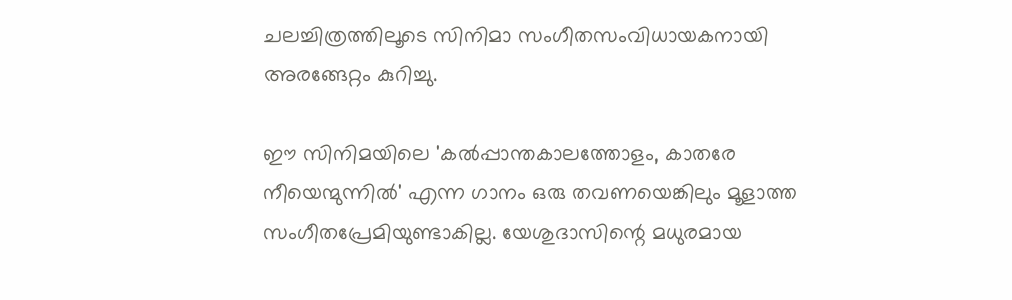ചലച്ചിത്രത്തിലൂടെ സിനിമാ സംഗീതസംവിധായകനായി അരങ്ങേറ്റം കുറിച്ചു.

ഈ സിനിമയിലെ 'കല്‍പ്പാന്തകാലത്തോളം, കാതരേ നീയെന്മുന്നില്‍' എന്ന ഗാനം ഒരു തവണയെങ്കിലും മൂളാത്ത സംഗീതപ്രേമിയുണ്ടാകില്ല. യേശുദാസിന്റെ മധുരമായ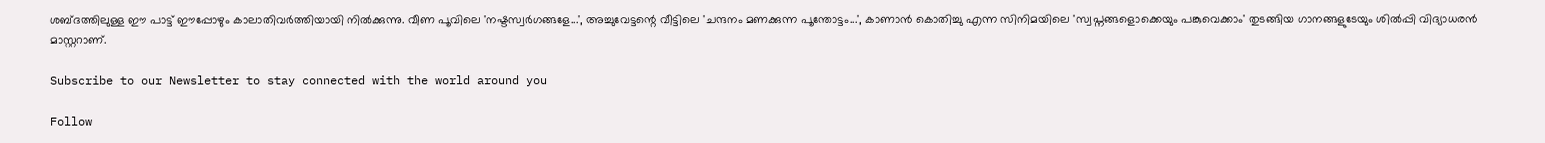ശബ്ദത്തിലുള്ള ഈ പാട്ട് ഈപ്പോഴും കാലാതിവര്‍ത്തിയായി നില്‍ക്കുന്നു. വീണ പൂവിലെ 'നഷ്ടസ്വര്‍ഗങ്ങളേ...', അച്ചുവേട്ടന്റെ വീട്ടിലെ 'ചന്ദനം മണക്കുന്ന പൂന്തോട്ടം...', കാണാന്‍ കൊതിച്ചു എന്ന സിനിമയിലെ 'സ്വപ്നങ്ങളൊക്കെയും പങ്കുവെക്കാം' തുടങ്ങിയ ഗാനങ്ങളുടേയും ശില്‍പ്പി വിദ്യാധരന്‍ മാസ്റ്ററാണ്.

Subscribe to our Newsletter to stay connected with the world around you

Follow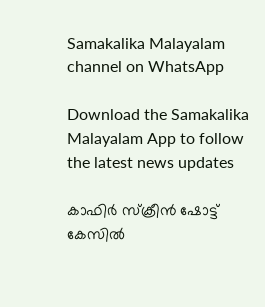Samakalika Malayalam channel on WhatsApp

Download the Samakalika Malayalam App to follow the latest news updates

കാഫിര്‍ സ്‌ക്രീന്‍ ഷോട്ട് കേസില്‍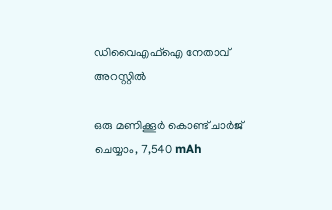ഡിവൈഎഫ്‌ഐ നേതാവ് അറസ്റ്റില്‍

ഒരു മണിക്കൂര്‍ കൊണ്ട് ചാര്‍ജ് ചെയ്യാം, 7,540 mAh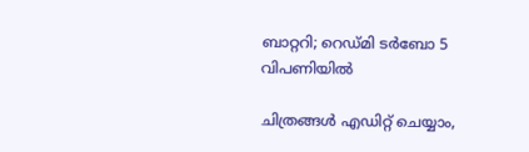ബാറ്ററി; റെഡ്മി ടര്‍ബോ 5 വിപണിയില്‍

ചിത്രങ്ങള്‍ എഡിറ്റ് ചെയ്യാം,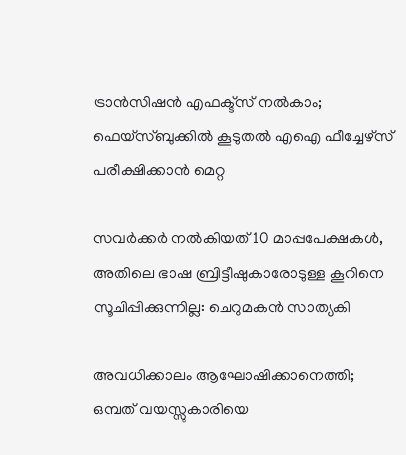ട്രാന്‍സിഷന്‍ എഫക്ട്സ് നല്‍കാം; ഫെയ്‌സ്ബുക്കില്‍ കൂടുതല്‍ എഐ ഫീച്ചേഴ്സ് പരീക്ഷിക്കാന്‍ മെറ്റ

സവര്‍ക്കര്‍ നല്‍കിയത് 10 മാപ്പപേക്ഷകള്‍, അതിലെ ഭാഷ ബ്രിട്ടീഷുകാരോടുള്ള കൂറിനെ സൂചിപ്പിക്കുന്നില്ല: ചെറുമകന്‍ സാത്യകി

അവധിക്കാലം ആഘോഷിക്കാനെത്തി; ഒമ്പത് വയസ്സുകാരിയെ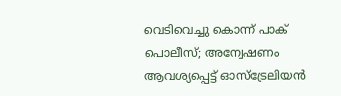വെടിവെച്ചു കൊന്ന് പാക് പൊലീസ്; അന്വേഷണം ആവശ്യപ്പെട്ട് ഓസ്‌ട്രേലിയന്‍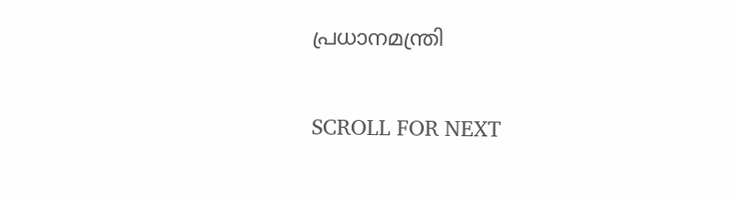പ്രധാനമന്ത്രി

SCROLL FOR NEXT